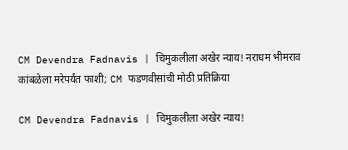CM Devendra Fadnavis | चिमुकलीला अखेर न्याय! नराधम भीमराव कांबळेला मरेपर्यंत फाशी; CM फडणवीसांची मोठी प्रतिक्रिया

CM Devendra Fadnavis | चिमुकलीला अखेर न्याय!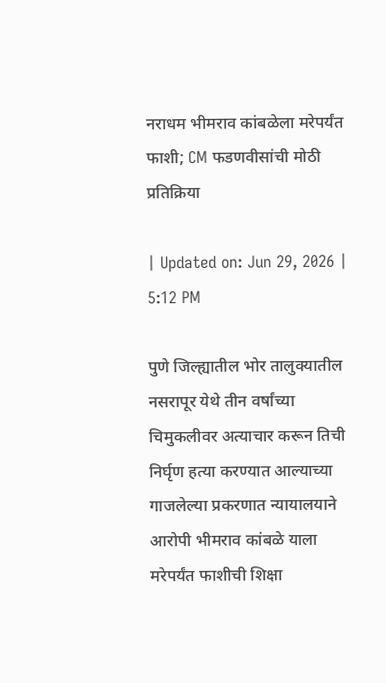नराधम भीमराव कांबळेला मरेपर्यंत फाशी; CM फडणवीसांची मोठी प्रतिक्रिया

| Updated on: Jun 29, 2026 | 5:12 PM

पुणे जिल्ह्यातील भोर तालुक्यातील नसरापूर येथे तीन वर्षांच्या चिमुकलीवर अत्याचार करून तिची निर्घृण हत्या करण्यात आल्याच्या गाजलेल्या प्रकरणात न्यायालयाने आरोपी भीमराव कांबळे याला मरेपर्यंत फाशीची शिक्षा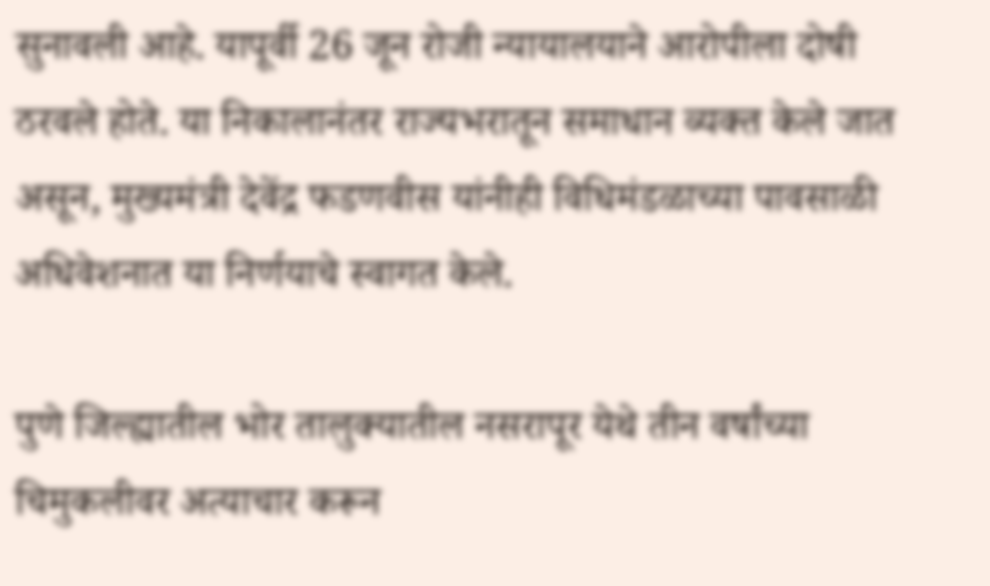सुनावली आहे. यापूर्वी 26 जून रोजी न्यायालयाने आरोपीला दोषी ठरवले होते. या निकालानंतर राज्यभरातून समाधान व्यक्त केले जात असून, मुख्यमंत्री देवेंद्र फडणवीस यांनीही विधिमंडळाच्या पावसाळी अधिवेशनात या निर्णयाचे स्वागत केले.

पुणे जिल्ह्यातील भोर तालुक्यातील नसरापूर येथे तीन वर्षांच्या चिमुकलीवर अत्याचार करून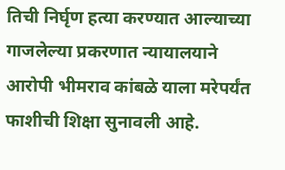तिची निर्घृण हत्या करण्यात आल्याच्या गाजलेल्या प्रकरणात न्यायालयाने आरोपी भीमराव कांबळे याला मरेपर्यंत फाशीची शिक्षा सुनावली आहे.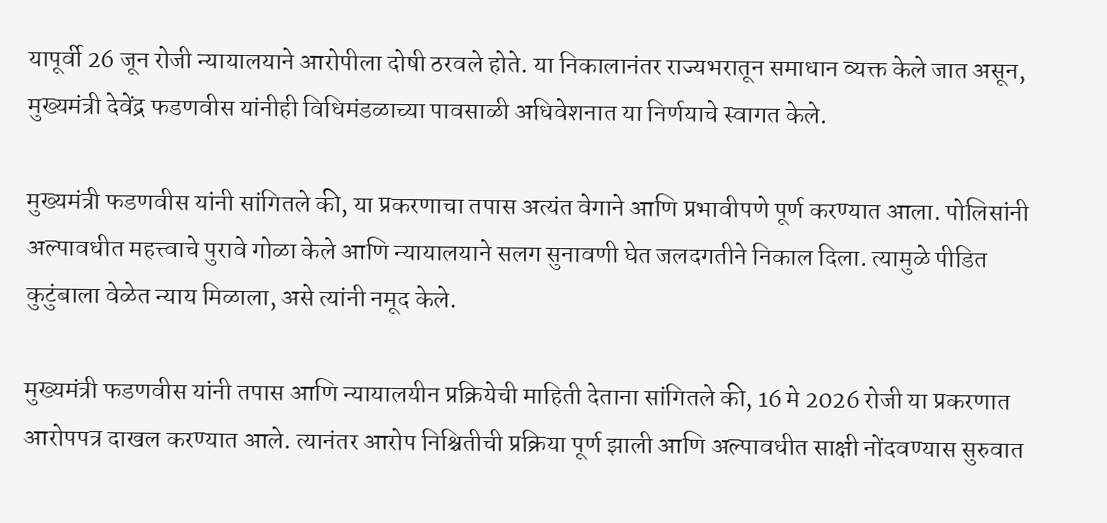यापूर्वी 26 जून रोजी न्यायालयाने आरोपीला दोषी ठरवले होते. या निकालानंतर राज्यभरातून समाधान व्यक्त केले जात असून, मुख्यमंत्री देवेंद्र फडणवीस यांनीही विधिमंडळाच्या पावसाळी अधिवेशनात या निर्णयाचे स्वागत केले.

मुख्यमंत्री फडणवीस यांनी सांगितले की, या प्रकरणाचा तपास अत्यंत वेगाने आणि प्रभावीपणे पूर्ण करण्यात आला. पोलिसांनी अल्पावधीत महत्त्वाचे पुरावे गोळा केले आणि न्यायालयाने सलग सुनावणी घेत जलदगतीने निकाल दिला. त्यामुळे पीडित कुटुंबाला वेळेत न्याय मिळाला, असे त्यांनी नमूद केले.

मुख्यमंत्री फडणवीस यांनी तपास आणि न्यायालयीन प्रक्रियेची माहिती देताना सांगितले की, 16 मे 2026 रोजी या प्रकरणात आरोपपत्र दाखल करण्यात आले. त्यानंतर आरोप निश्चितीची प्रक्रिया पूर्ण झाली आणि अल्पावधीत साक्षी नोंदवण्यास सुरुवात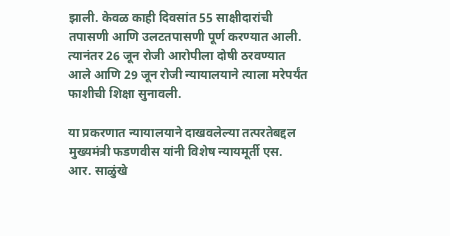झाली. केवळ काही दिवसांत 55 साक्षीदारांची तपासणी आणि उलटतपासणी पूर्ण करण्यात आली. त्यानंतर 26 जून रोजी आरोपीला दोषी ठरवण्यात आले आणि 29 जून रोजी न्यायालयाने त्याला मरेपर्यंत फाशीची शिक्षा सुनावली.

या प्रकरणात न्यायालयाने दाखवलेल्या तत्परतेबद्दल मुख्यमंत्री फडणवीस यांनी विशेष न्यायमूर्ती एस. आर. साळुंखे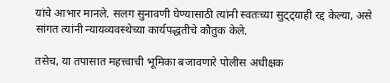यांचे आभार मानले. सलग सुनावणी घेण्यासाठी त्यांनी स्वतःच्या सुट्ट्याही रद्द केल्या, असे सांगत त्यांनी न्यायव्यवस्थेच्या कार्यपद्धतीचे कौतुक केले.

तसेच, या तपासात महत्त्वाची भूमिका बजावणारे पोलीस अधीक्षक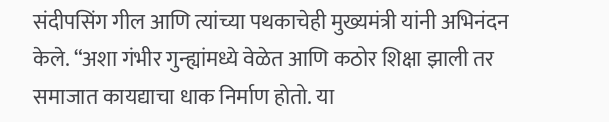संदीपसिंग गील आणि त्यांच्या पथकाचेही मुख्यमंत्री यांनी अभिनंदन केले. “अशा गंभीर गुन्ह्यांमध्ये वेळेत आणि कठोर शिक्षा झाली तर समाजात कायद्याचा धाक निर्माण होतो. या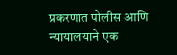प्रकरणात पोलीस आणि न्यायालयाने एक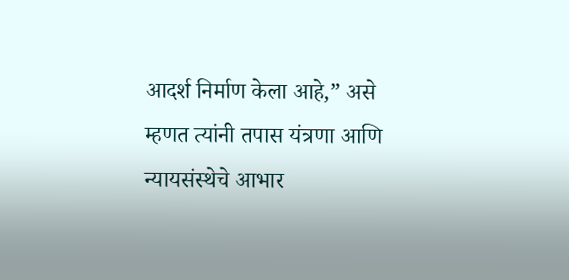आदर्श निर्माण केला आहे,” असे म्हणत त्यांनी तपास यंत्रणा आणि न्यायसंस्थेचे आभार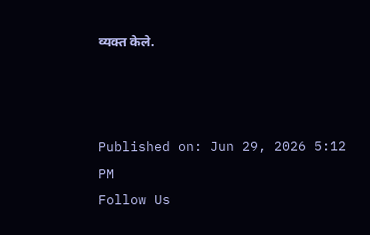व्यक्त केले.



Published on: Jun 29, 2026 5:12 PM
Follow Us